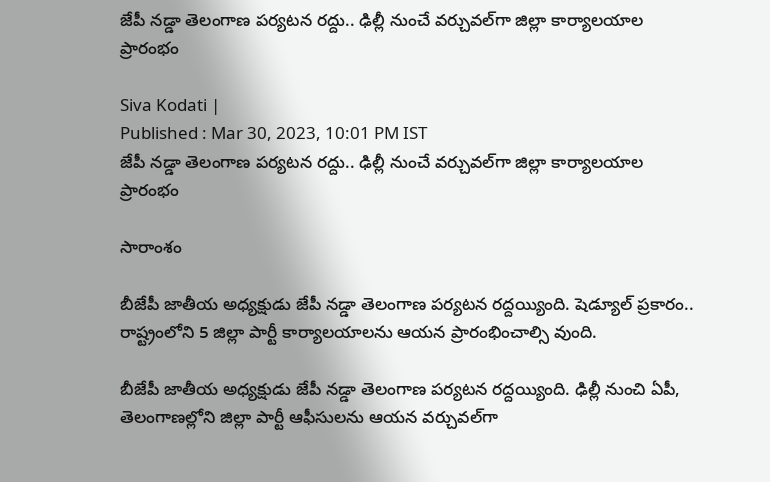జేపీ నడ్డా తెలంగాణ పర్యటన రద్దు.. ఢిల్లీ నుంచే వర్చువల్‌గా జిల్లా కార్యాలయాల ప్రారంభం

Siva Kodati |
Published : Mar 30, 2023, 10:01 PM IST
జేపీ నడ్డా తెలంగాణ పర్యటన రద్దు.. ఢిల్లీ నుంచే వర్చువల్‌గా జిల్లా కార్యాలయాల ప్రారంభం

సారాంశం

బీజేపీ జాతీయ అధ్యక్షుడు జేపీ నడ్డా తెలంగాణ పర్యటన రద్దయ్యింది. షెడ్యూల్ ప్రకారం.. రాష్ట్రంలోని 5 జిల్లా పార్టీ కార్యాలయాలను ఆయన ప్రారంభించాల్సి వుంది.

బీజేపీ జాతీయ అధ్యక్షుడు జేపీ నడ్డా తెలంగాణ పర్యటన రద్దయ్యింది. ఢిల్లీ నుంచి ఏపీ, తెలంగాణల్లోని జిల్లా పార్టీ ఆఫీసులను ఆయన వర్చువల్‌గా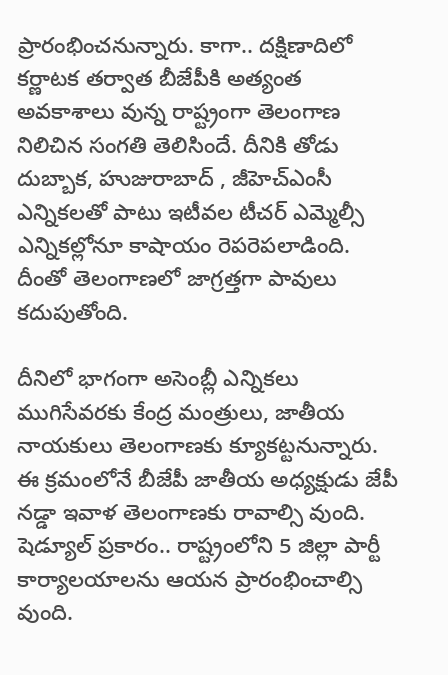ప్రారంభించనున్నారు. కాగా.. దక్షిణాదిలో కర్ణాటక తర్వాత బీజేపీకి అత్యంత అవకాశాలు వున్న రాష్ట్రంగా తెలంగాణ నిలిచిన సంగతి తెలిసిందే. దీనికి తోడు దుబ్బాక, హుజురాబాద్ , జీహెచ్ఎంసీ ఎన్నికలతో పాటు ఇటీవల టీచర్ ఎమ్మెల్సీ ఎన్నికల్లోనూ కాషాయం రెపరెపలాడింది. దీంతో తెలంగాణలో జాగ్రత్తగా పావులు కదుపుతోంది.

దీనిలో భాగంగా అసెంబ్లీ ఎన్నికలు ముగిసేవరకు కేంద్ర మంత్రులు, జాతీయ నాయకులు తెలంగాణకు క్యూకట్టనున్నారు. ఈ క్రమంలోనే బీజేపీ జాతీయ అధ్యక్షుడు జేపీ నడ్డా ఇవాళ తెలంగాణకు రావాల్సి వుంది. షెడ్యూల్ ప్రకారం.. రాష్ట్రంలోని 5 జిల్లా పార్టీ కార్యాలయాలను ఆయన ప్రారంభించాల్సి వుంది.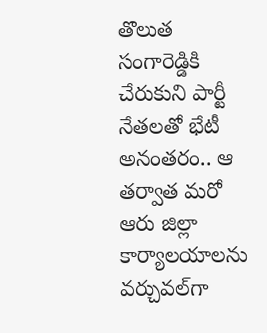తొలుత సంగారెడ్డికి చేరుకుని పార్టీ నేతలతో భేటీ అనంతరం.. ఆ తర్వాత మరో ఆరు జిల్లా కార్యాలయాలను వర్చువల్‌గా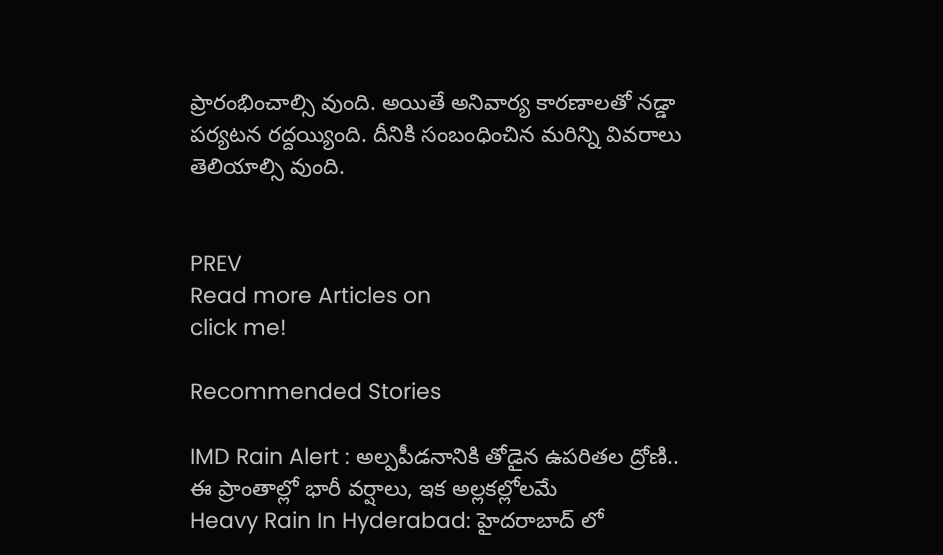ప్రారంభించాల్సి వుంది. అయితే అనివార్య కారణాలతో నడ్డా పర్యటన రద్దయ్యింది. దీనికి సంబంధించిన మరిన్ని వివరాలు తెలియాల్సి వుంది.


PREV
Read more Articles on
click me!

Recommended Stories

IMD Rain Alert : అల్పపీడనానికి తోడైన ఉపరితల ద్రోణి.. ఈ ప్రాంతాల్లో భారీ వర్షాలు, ఇక అల్లకల్లోలమే
Heavy Rain In Hyderabad: హైదరాబాద్ లో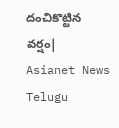దంచికొట్టిన వర్షం| Asianet News Telugu